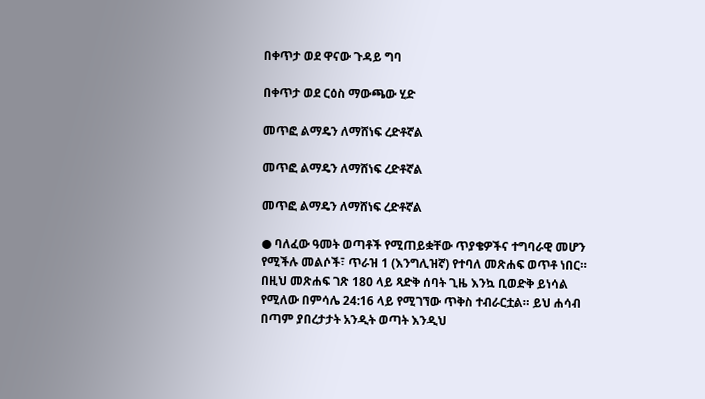በቀጥታ ወደ ዋናው ጉዳይ ግባ

በቀጥታ ወደ ርዕስ ማውጫው ሂድ

መጥፎ ልማዴን ለማሸነፍ ረድቶኛል

መጥፎ ልማዴን ለማሸነፍ ረድቶኛል

መጥፎ ልማዴን ለማሸነፍ ረድቶኛል

● ባለፈው ዓመት ወጣቶች የሚጠይቋቸው ጥያቄዎችና ተግባራዊ መሆን የሚችሉ መልሶች፣ ጥራዝ 1 (እንግሊዝኛ) የተባለ መጽሐፍ ወጥቶ ነበር። በዚህ መጽሐፍ ገጽ 180 ላይ ጻድቅ ሰባት ጊዜ እንኳ ቢወድቅ ይነሳል የሚለው በምሳሌ 24:16 ላይ የሚገኘው ጥቅስ ተብራርቷል። ይህ ሐሳብ በጣም ያበረታታት አንዲት ወጣት እንዲህ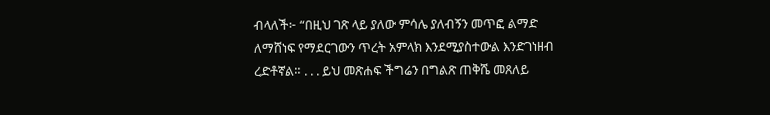ብላለች፦ “በዚህ ገጽ ላይ ያለው ምሳሌ ያለብኝን መጥፎ ልማድ ለማሸነፍ የማደርገውን ጥረት አምላክ እንደሚያስተውል እንድገነዘብ ረድቶኛል። . . . ይህ መጽሐፍ ችግሬን በግልጽ ጠቅሼ መጸለይ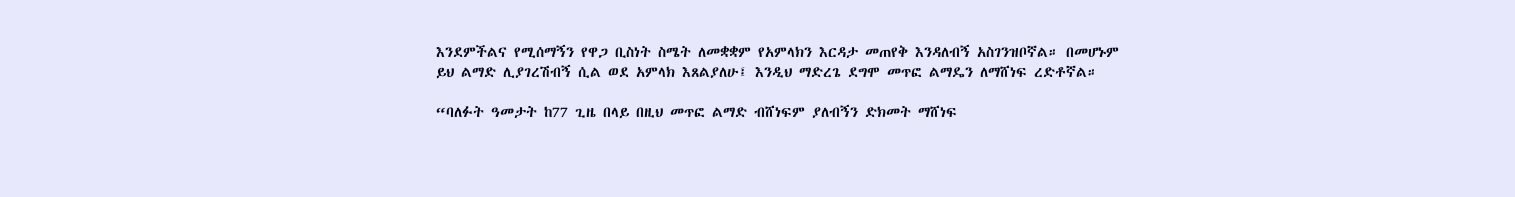እንደምችልና የሚሰማኝን የዋጋ ቢስነት ስሜት ለመቋቋም የአምላክን እርዳታ መጠየቅ እንዳለብኝ አስገንዝቦኛል። በመሆኑም ይህ ልማድ ሊያገረሽብኝ ሲል ወደ አምላክ እጸልያለሁ፤ እንዲህ ማድረጌ ደግሞ መጥፎ ልማዴን ለማሸነፍ ረድቶኛል።

“ባለፉት ዓመታት ከ77 ጊዜ በላይ በዚህ መጥፎ ልማድ ብሸነፍም ያለብኝን ድክመት ማሸነፍ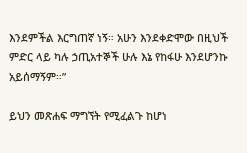እንደምችል እርግጠኛ ነኝ። አሁን እንደቀድሞው በዚህች ምድር ላይ ካሉ ኃጢአተኞች ሁሉ እኔ የከፋሁ እንደሆንኩ አይሰማኝም።”

ይህን መጽሐፍ ማግኘት የሚፈልጉ ከሆነ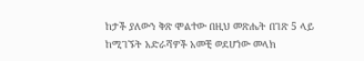ከታች ያለውን ቅጽ ሞልተው በዚህ መጽሔት በገጽ 5 ላይ ከሚገኙት አድራሻዎች አመቺ ወደሆነው መላክ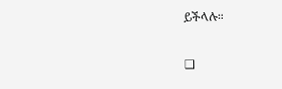ይችላሉ።

❑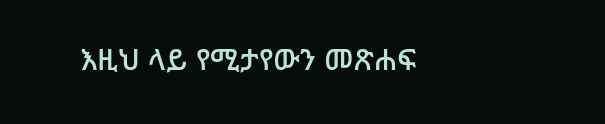እዚህ ላይ የሚታየውን መጽሐፍ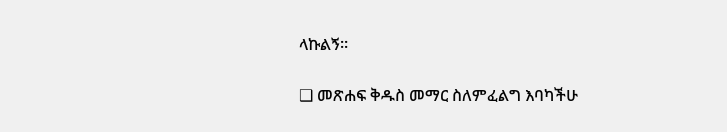ላኩልኝ።

❑ መጽሐፍ ቅዱስ መማር ስለምፈልግ እባካችሁ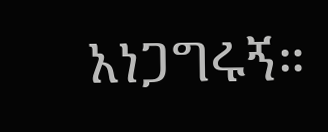አነጋግሩኝ።